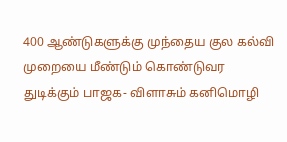400 ஆண்டுகளுக்கு முந்தைய குல கல்வி முறையை மீண்டும் கொண்டுவர துடிக்கும் பாஜக- விளாசும் கனிமொழி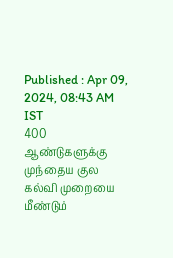Published : Apr 09, 2024, 08:43 AM IST
400 ஆண்டுகளுக்கு முந்தைய குல கல்வி முறையை மீண்டும்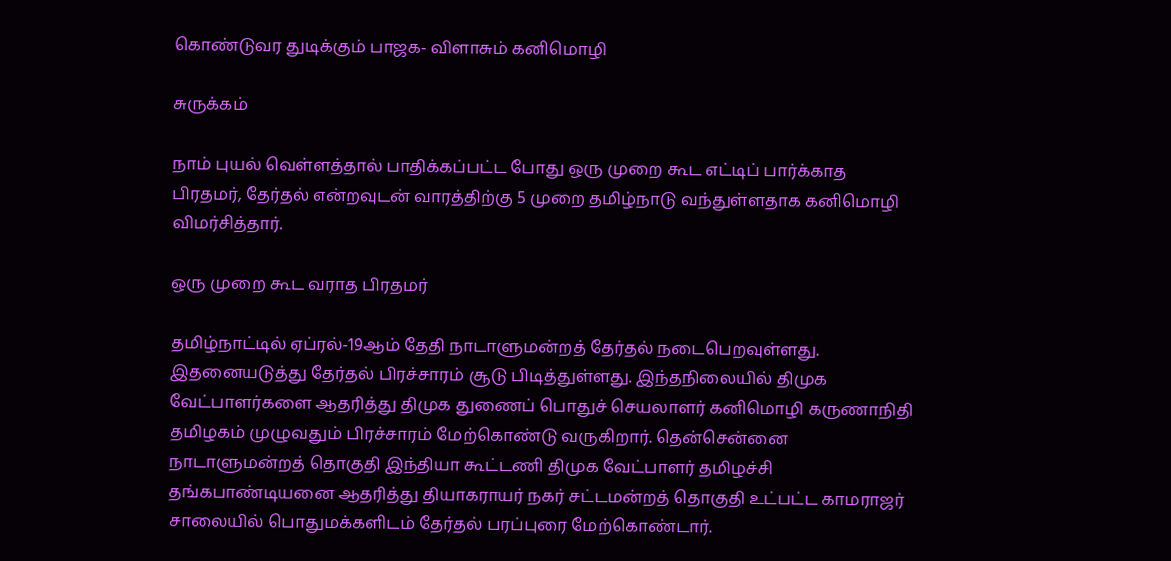கொண்டுவர துடிக்கும் பாஜக- விளாசும் கனிமொழி

சுருக்கம்

நாம் புயல் வெள்ளத்தால் பாதிக்கப்பட்ட போது ஒரு முறை கூட எட்டிப் பார்க்காத பிரதமர், தேர்தல் என்றவுடன் வாரத்திற்கு 5 முறை தமிழ்நாடு வந்துள்ளதாக கனிமொழி விமர்சித்தார்.

ஒரு முறை கூட வராத பிரதமர்

தமிழ்நாட்டில் ஏப்ரல்-19ஆம் தேதி நாடாளுமன்றத் தேர்தல் நடைபெறவுள்ளது. இதனையடுத்து தேர்தல் பிரச்சாரம் சூடு பிடித்துள்ளது. இந்தநிலையில் திமுக வேட்பாளர்களை ஆதரித்து திமுக துணைப் பொதுச் செயலாளர் கனிமொழி கருணாநிதி தமிழகம் முழுவதும் பிரச்சாரம் மேற்கொண்டு வருகிறார். தென்சென்னை நாடாளுமன்றத் தொகுதி இந்தியா கூட்டணி திமுக வேட்பாளர் தமிழச்சி தங்கபாண்டியனை ஆதரித்து தியாகராயர் நகர் சட்டமன்றத் தொகுதி உட்பட்ட காமராஜர் சாலையில் பொதுமக்களிடம் தேர்தல் பரப்புரை மேற்கொண்டார்.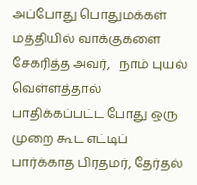அப்போது பொதுமக்கள் மத்தியில் வாக்குகளை சேகரித்த அவர்,   நாம் புயல் வெள்ளத்தால் பாதிக்கப்பட்ட போது ஒரு முறை கூட எட்டிப் பார்க்காத பிரதமர், தேர்தல்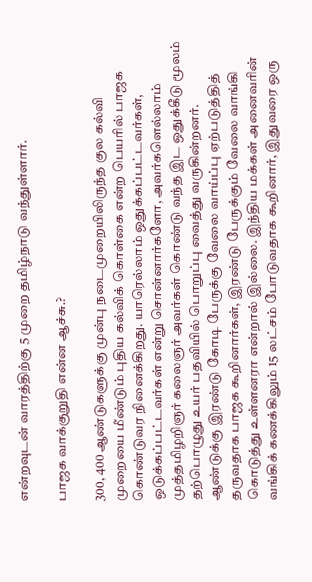என்றவுடன் வாரத்திற்கு 5 முறை தமிழ்நாடு வந்துள்ளார்.

பாஜக வாக்குறுதி என்ன ஆச்சு.?

300, 400 ஆண்டுகளுக்கு முன்பு நடைமுறையிலிருந்த குல கல்வி முறையை மீண்டும் புதிய கல்விக் கொள்கை என்ற பெயரில் பாஜக கொண்டுவர நினைக்கிறது. யாரெல்லாம் ஒதுக்கப்பட்டவர்கள், ஒடுக்கப்பட்டவர்கள் என்று சொன்னார்களோ, அவர்களெல்லாம் முத்தமிழறிஞர் கலைஞர் அவர்கள் கொண்டு வந்த இட ஒதுக்கீடு மூலம் தற்பொழுது உயர் பதவியில் பொறுப்பு வைத்து வருகின்றனர். ஆண்டுக்கு இரண்டு கோடி பேருக்கு வேலை வாய்ப்பு ஏற்படுத்தித் தருவதாக பாஜக கூறினார்கள், இரண்டு பேருக்கும் வேலை வாங்கி கொடுத்து உள்ளனரா என்றால் இல்லை. இந்திய மக்கள் அனைவரின் வங்கிக் கணக்கிலும் 15 லட்சம் போடுவதாக கூறினார், இதுவரை ஒரு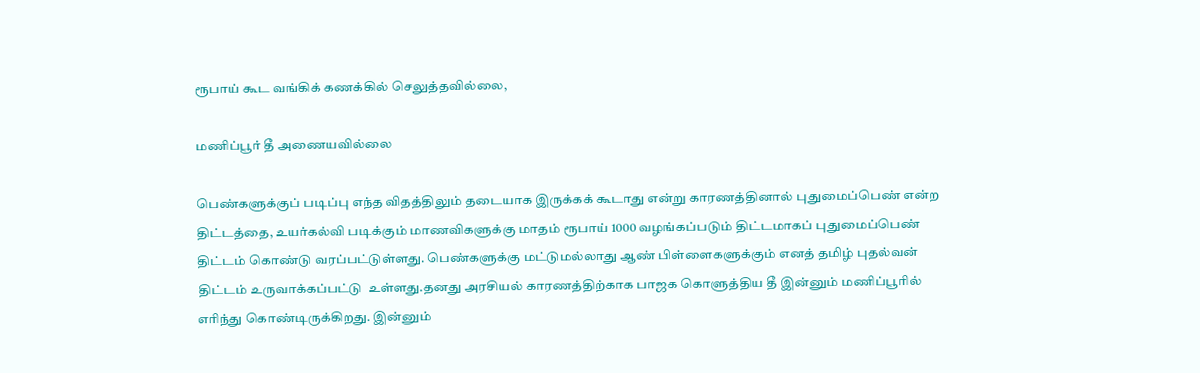ரூபாய் கூட வங்கிக் கணக்கில் செலுத்தவில்லை,

மணிப்பூர் தீ அணையவில்லை

பெண்களுக்குப் படிப்பு எந்த விதத்திலும் தடையாக இருக்கக் கூடாது என்று காரணத்தினால் புதுமைப்பெண் என்ற திட்டத்தை, உயர்கல்வி படிக்கும் மாணவிகளுக்கு மாதம் ரூபாய் 1000 வழங்கப்படும் திட்டமாகப் புதுமைப்பெண் திட்டம் கொண்டு வரப்பட்டுள்ளது. பெண்களுக்கு மட்டுமல்லாது ஆண் பிள்ளைகளுக்கும் எனத் தமிழ் புதல்வன் திட்டம் உருவாக்கப்பட்டு  உள்ளது.தனது அரசியல் காரணத்திற்காக பாஜக கொளுத்திய தீ இன்னும் மணிப்பூரில் எரிந்து கொண்டிருக்கிறது. இன்னும்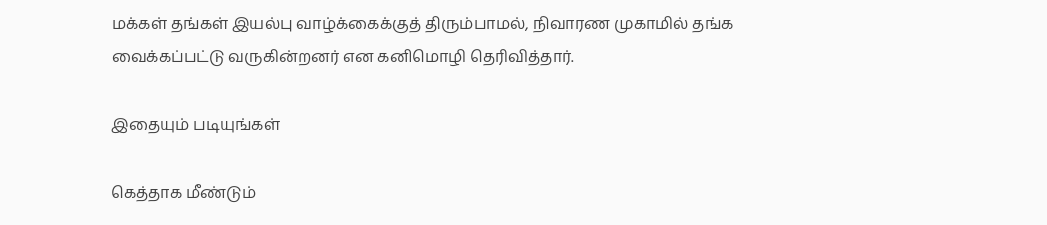மக்கள் தங்கள் இயல்பு வாழ்க்கைக்குத் திரும்பாமல், நிவாரண முகாமில் தங்க வைக்கப்பட்டு வருகின்றனர் என கனிமொழி தெரிவித்தார்.

இதையும் படியுங்கள்

கெத்தாக மீண்டும்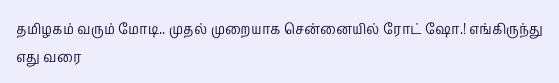தமிழகம் வரும் மோடி.. முதல் முறையாக சென்னையில் ரோட் ஷோ.! எங்கிருந்து எது வரை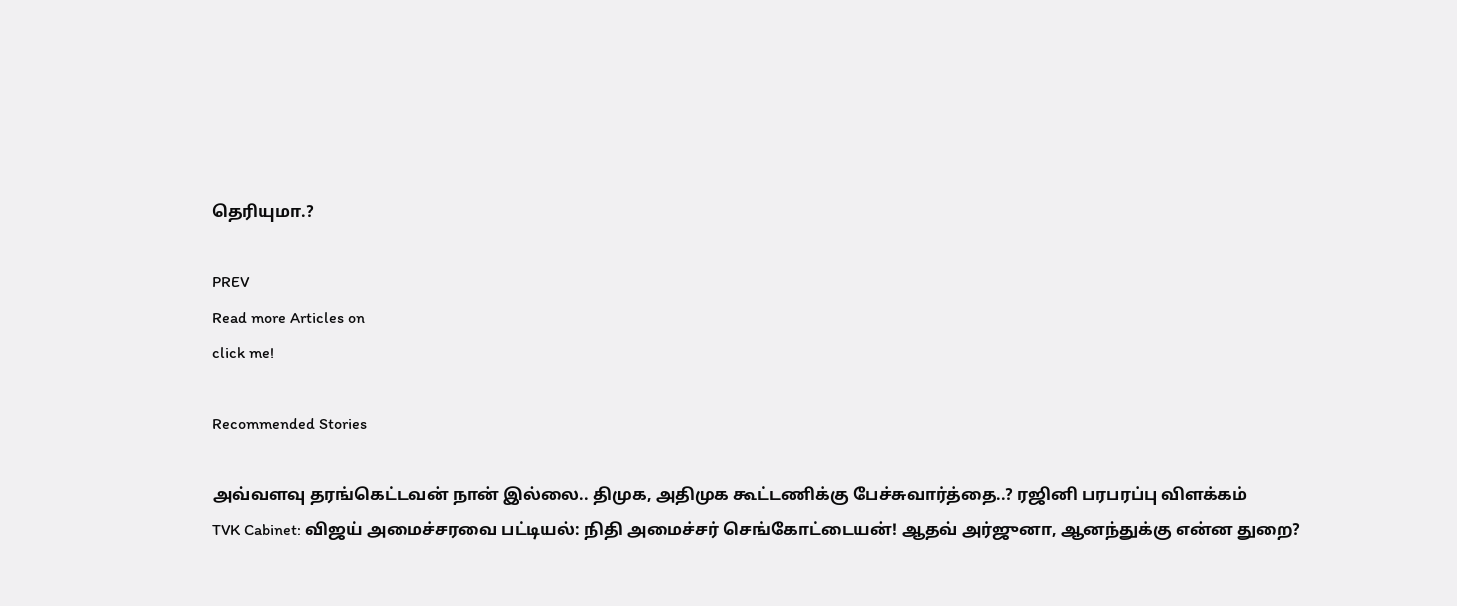தெரியுமா.?

PREV
Read more Articles on
click me!

Recommended Stories

அவ்வளவு தரங்கெட்டவன் நான் இல்லை.. திமுக, அதிமுக கூட்டணிக்கு பேச்சுவார்த்தை..? ரஜினி பரபரப்பு விளக்கம்
TVK Cabinet: விஜய் அமைச்சரவை பட்டியல்: நிதி அமைச்சர் செங்கோட்டையன்! ஆதவ் அர்ஜுனா, ஆனந்துக்கு என்ன துறை?